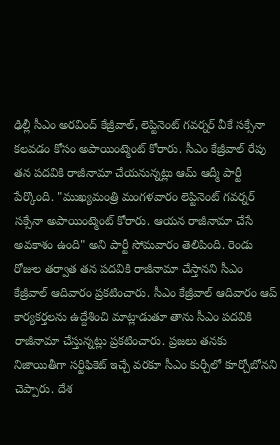ఢిల్లీ సీఎం అరవింద్ కేజ్రీవాల్, లెప్టినెంట్ గవర్నర్ వీకే సక్సేనా కలవడం కోసం అపాయింట్మెంట్ కోరారు. సీఎం కేజ్రీవాల్ రేపు తన పదవికి రాజీనామా చేయనున్నట్లు ఆమ్ ఆద్మీ పార్టీ పేర్కొంది. "ముఖ్యమంత్రి మంగళవారం లెప్టినెంట్ గవర్నర్ సక్సేనా అపాయింట్మెంట్ కోరారు. ఆయన రాజీనామా చేసే అవకాశం ఉంది" అని పార్టీ సోమవారం తెలిపింది. రెండు రోజుల తర్వాత తన పదవికి రాజీనామా చేస్తానని సీఎం కేజ్రీవాల్ ఆదివారం ప్రకటించారు. సీఎం కేజ్రీవాల్ ఆదివారం ఆప్ కార్యకర్తలను ఉద్దేశించి మాట్లాడుతూ తాను సీఎం పదవికి రాజీనామా చేస్తున్నట్లు ప్రకటించారు. ప్రజలు తనకు నిజాయితీగా సర్టిఫికెట్ ఇచ్చే వరకూ సీఎం కుర్చీలో కూర్చోబోనని చెప్పారు. దేశ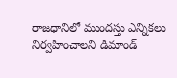రాజధానిలో ముందస్తు ఎన్నికలు నిర్వహించాలని డిమాండ్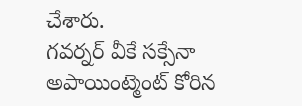చేశారు.
గవర్నర్ వీకే సక్సేనా అపాయింట్మెంట్ కోరిన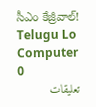సీఎం కేజ్రీవాల్!
Telugu Lo Computer
0
تعليقات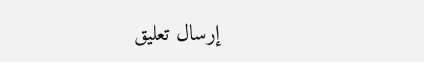إرسال تعليق